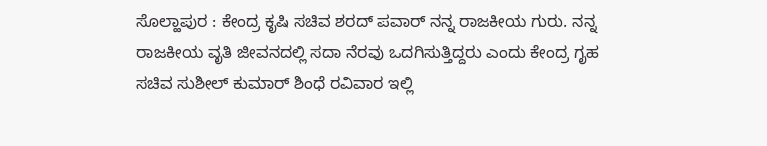ಸೊಲ್ಹಾಪುರ : ಕೇಂದ್ರ ಕೃಷಿ ಸಚಿವ ಶರದ್ ಪವಾರ್ ನನ್ನ ರಾಜಕೀಯ ಗುರು. ನನ್ನ ರಾಜಕೀಯ ವೃತಿ ಜೀವನದಲ್ಲಿ ಸದಾ ನೆರವು ಒದಗಿಸುತ್ತಿದ್ದರು ಎಂದು ಕೇಂದ್ರ ಗೃಹ ಸಚಿವ ಸುಶೀಲ್ ಕುಮಾರ್ ಶಿಂಧೆ ರವಿವಾರ ಇಲ್ಲಿ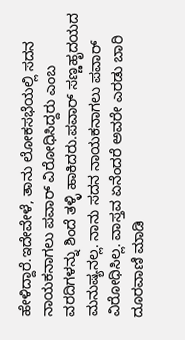ಹೇಳಿದ್ದಾರೆ.ಇದೇವೇಳೆ, ತಾನು ಲೋಕಸಭೆಯಲ್ಲಿ ಸದನ ನಾಯಕನಾಗಲು ಪವಾರ್ ವಿರೋಧಿಸಿದ್ದರು ಎಂಬ ವರದಿಗಳನ್ನು ಶಿಂದೆ ತಳ್ಳಿ ಹಾಕಿದರು.ಪವಾರ್ ಸಣ್ಣಹೃದಯದ ಮನುಷ್ಯನಲ್ಲ. ನಾನು ಸದನ ನಾಯಕನಾಗಲು ಪವಾರ್ ವಿರೋಧಿಸಿಲ್ಲ. ವಾಸ್ತವ ಏನೆಂದರೆ ಅವರೇ ಎರಡು ಬಾರಿ ದೂರವಾಣಿ ಮಾಡಿ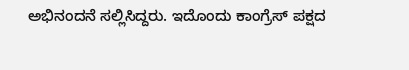ಅಭಿನಂದನೆ ಸಲ್ಲಿಸಿದ್ದರು. ಇದೊಂದು ಕಾಂಗ್ರೆಸ್ ಪಕ್ಷದ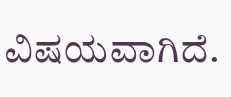ವಿಷಯವಾಗಿದೆ.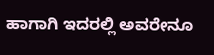ಹಾಗಾಗಿ ಇದರಲ್ಲಿ ಅವರೇನೂ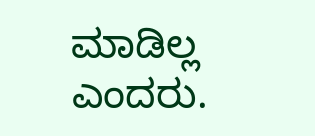ಮಾಡಿಲ್ಲ ಎಂದರು.